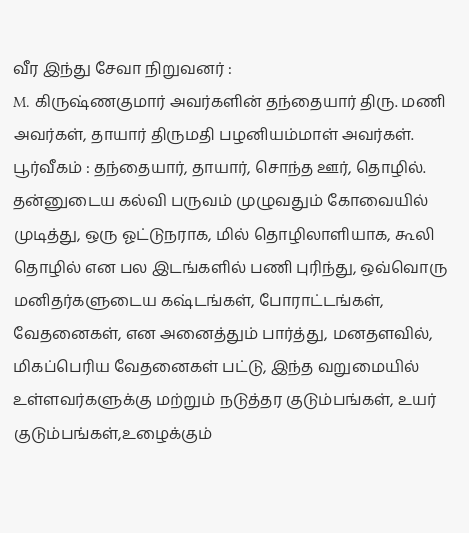வீர இந்து சேவா நிறுவனர் :
M. கிருஷ்ணகுமார் அவர்களின் தந்தையார் திரு. மணி அவர்கள், தாயார் திருமதி பழனியம்மாள் அவர்கள். பூர்வீகம் : தந்தையார், தாயார், சொந்த ஊர், தொழில்.
தன்னுடைய கல்வி பருவம் முழுவதும் கோவையில் முடித்து, ஒரு ஓட்டுநராக, மில் தொழிலாளியாக, கூலி தொழில் என பல இடங்களில் பணி புரிந்து, ஒவ்வொரு மனிதர்களுடைய கஷ்டங்கள், போராட்டங்கள், வேதனைகள், என அனைத்தும் பார்த்து, மனதளவில், மிகப்பெரிய வேதனைகள் பட்டு, இந்த வறுமையில் உள்ளவர்களுக்கு மற்றும் நடுத்தர குடும்பங்கள், உயர் குடும்பங்கள்,உழைக்கும்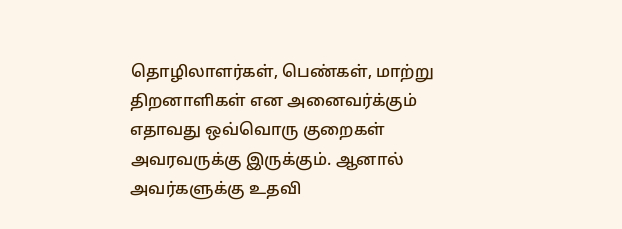தொழிலாளர்கள், பெண்கள், மாற்று திறனாளிகள் என அனைவர்க்கும் எதாவது ஒவ்வொரு குறைகள் அவரவருக்கு இருக்கும். ஆனால் அவர்களுக்கு உதவி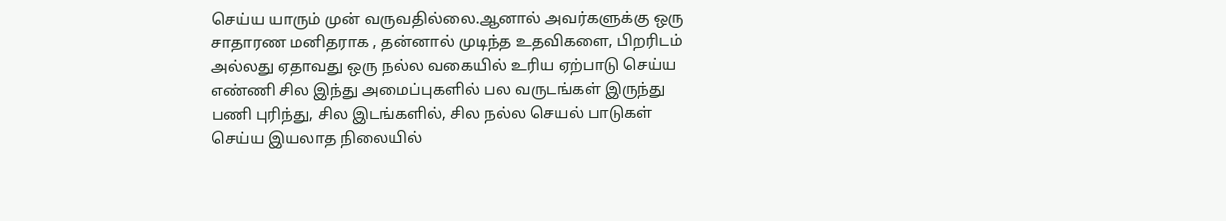செய்ய யாரும் முன் வருவதில்லை.ஆனால் அவர்களுக்கு ஒரு சாதாரண மனிதராக , தன்னால் முடிந்த உதவிகளை, பிறரிடம் அல்லது ஏதாவது ஒரு நல்ல வகையில் உரிய ஏற்பாடு செய்ய எண்ணி சில இந்து அமைப்புகளில் பல வருடங்கள் இருந்து பணி புரிந்து, சில இடங்களில், சில நல்ல செயல் பாடுகள் செய்ய இயலாத நிலையில்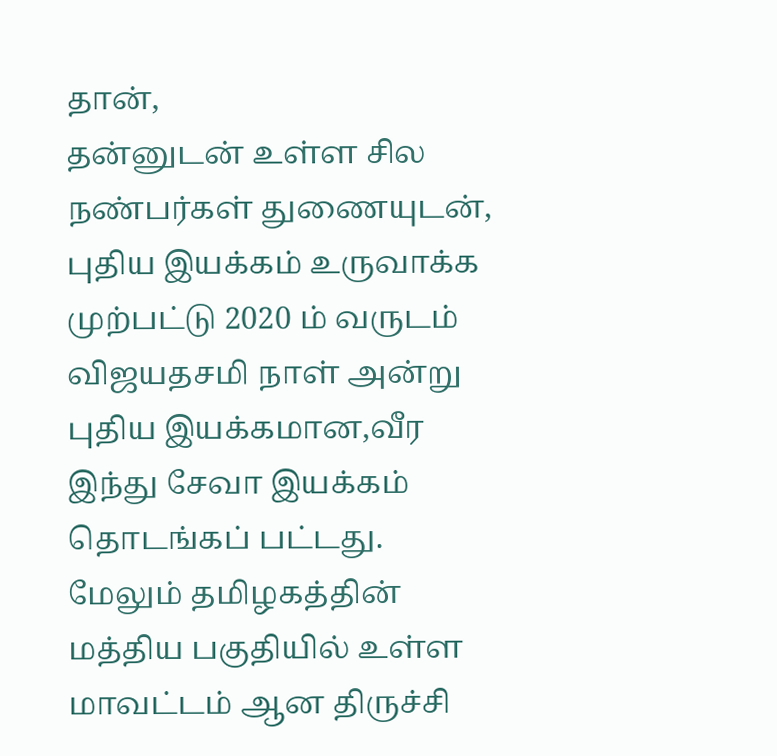தான்,
தன்னுடன் உள்ள சில நண்பர்கள் துணையுடன், புதிய இயக்கம் உருவாக்க முற்பட்டு 2020 ம் வருடம் விஜயதசமி நாள் அன்று புதிய இயக்கமான,வீர இந்து சேவா இயக்கம் தொடங்கப் பட்டது. மேலும் தமிழகத்தின் மத்திய பகுதியில் உள்ள மாவட்டம் ஆன திருச்சி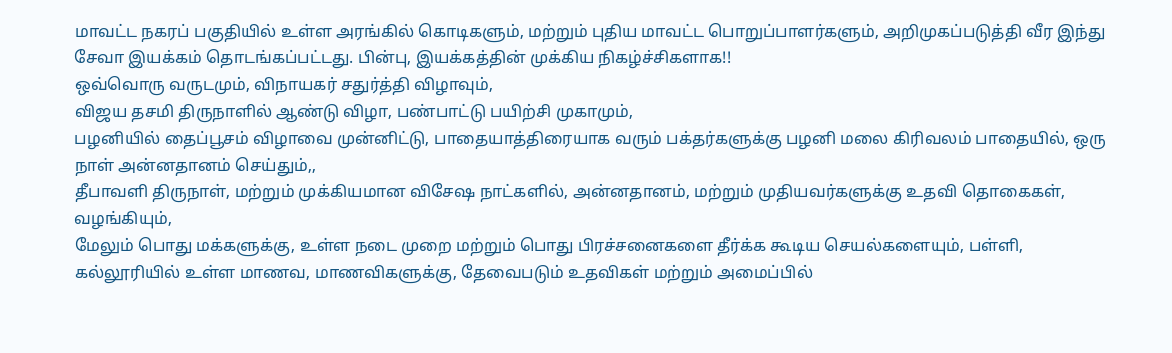மாவட்ட நகரப் பகுதியில் உள்ள அரங்கில் கொடிகளும், மற்றும் புதிய மாவட்ட பொறுப்பாளர்களும், அறிமுகப்படுத்தி வீர இந்து சேவா இயக்கம் தொடங்கப்பட்டது. பின்பு, இயக்கத்தின் முக்கிய நிகழ்ச்சிகளாக!!
ஒவ்வொரு வருடமும், விநாயகர் சதுர்த்தி விழாவும்,
விஜய தசமி திருநாளில் ஆண்டு விழா, பண்பாட்டு பயிற்சி முகாமும்,
பழனியில் தைப்பூசம் விழாவை முன்னிட்டு, பாதையாத்திரையாக வரும் பக்தர்களுக்கு பழனி மலை கிரிவலம் பாதையில், ஒரு நாள் அன்னதானம் செய்தும்,,
தீபாவளி திருநாள், மற்றும் முக்கியமான விசேஷ நாட்களில், அன்னதானம், மற்றும் முதியவர்களுக்கு உதவி தொகைகள், வழங்கியும்,
மேலும் பொது மக்களுக்கு, உள்ள நடை முறை மற்றும் பொது பிரச்சனைகளை தீர்க்க கூடிய செயல்களையும், பள்ளி, கல்லூரியில் உள்ள மாணவ, மாணவிகளுக்கு, தேவைபடும் உதவிகள் மற்றும் அமைப்பில்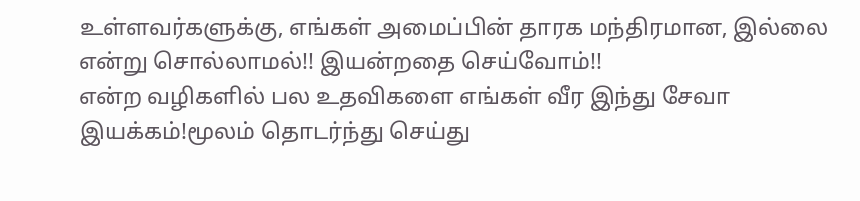உள்ளவர்களுக்கு, எங்கள் அமைப்பின் தாரக மந்திரமான, இல்லை என்று சொல்லாமல்!! இயன்றதை செய்வோம்!!
என்ற வழிகளில் பல உதவிகளை எங்கள் வீர இந்து சேவா இயக்கம்!மூலம் தொடர்ந்து செய்து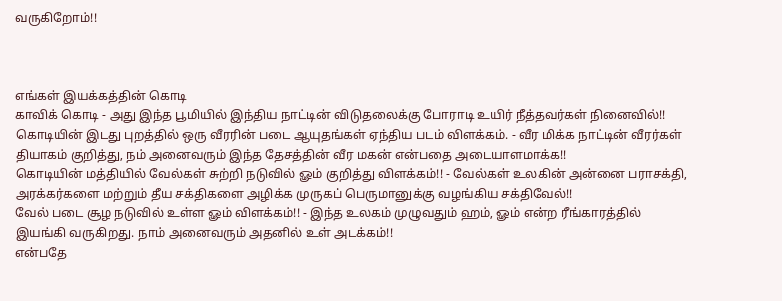வருகிறோம்!!



எங்கள் இயக்கத்தின் கொடி
காவிக் கொடி - அது இந்த பூமியில் இந்திய நாட்டின் விடுதலைக்கு போராடி உயிர் நீத்தவர்கள் நினைவில்!!
கொடியின் இடது புறத்தில் ஒரு வீரரின் படை ஆயுதங்கள் ஏந்திய படம் விளக்கம். - வீர மிக்க நாட்டின் வீரர்கள் தியாகம் குறித்து, நம் அனைவரும் இந்த தேசத்தின் வீர மகன் என்பதை அடையாளமாக்க!!
கொடியின் மத்தியில் வேல்கள் சுற்றி நடுவில் ௐம் குறித்து விளக்கம்!! - வேல்கள் உலகின் அன்னை பராசக்தி, அரக்கர்களை மற்றும் தீய சக்திகளை அழிக்க முருகப் பெருமானுக்கு வழங்கிய சக்திவேல்!!
வேல் படை சூழ நடுவில் உள்ள ௐம் விளக்கம்!! - இந்த உலகம் முழுவதும் ஹம், ௐம் என்ற ரீங்காரத்தில் இயங்கி வருகிறது. நாம் அனைவரும் அதனில் உள் அடக்கம்!!
என்பதே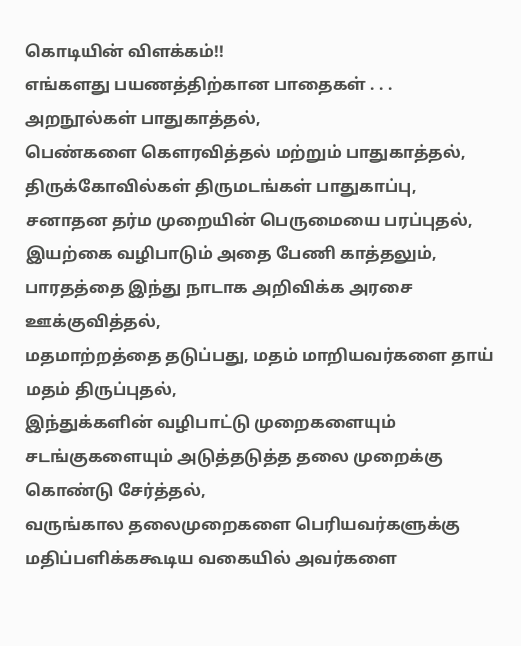கொடியின் விளக்கம்!!
எங்களது பயணத்திற்கான பாதைகள் . . .
அறநூல்கள் பாதுகாத்தல்,
பெண்களை கௌரவித்தல் மற்றும் பாதுகாத்தல்,
திருக்கோவில்கள் திருமடங்கள் பாதுகாப்பு,
சனாதன தர்ம முறையின் பெருமையை பரப்புதல்,
இயற்கை வழிபாடும் அதை பேணி காத்தலும்,
பாரதத்தை இந்து நாடாக அறிவிக்க அரசை ஊக்குவித்தல்,
மதமாற்றத்தை தடுப்பது, மதம் மாறியவர்களை தாய் மதம் திருப்புதல்,
இந்துக்களின் வழிபாட்டு முறைகளையும் சடங்குகளையும் அடுத்தடுத்த தலை முறைக்கு கொண்டு சேர்த்தல்,
வருங்கால தலைமுறைகளை பெரியவர்களுக்கு மதிப்பளிக்ககூடிய வகையில் அவர்களை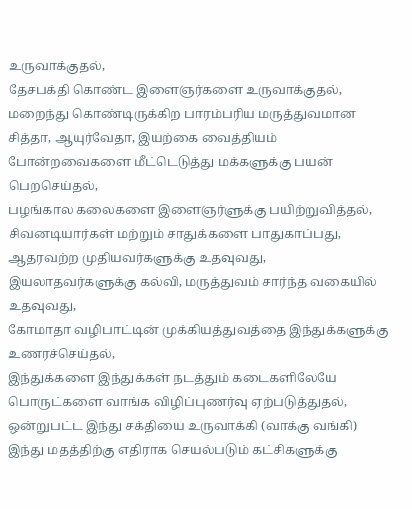உருவாக்குதல்,
தேசபக்தி கொண்ட இளைஞர்களை உருவாக்குதல்,
மறைந்து கொண்டிருக்கிற பாரம்பரிய மருத்துவமான சித்தா, ஆயுர்வேதா, இயற்கை வைத்தியம் போன்றவைகளை மீட்டெடுத்து மக்களுக்கு பயன் பெறசெய்தல்,
பழங்கால கலைகளை இளைஞர்ளுக்கு பயிற்றுவித்தல்,
சிவனடியார்கள் மற்றும் சாதுக்களை பாதுகாப்பது,
ஆதரவற்ற முதியவர்களுக்கு உதவுவது,
இயலாதவர்களுக்கு கல்வி, மருத்துவம் சார்ந்த வகையில் உதவுவது,
கோமாதா வழிபாட்டின் முக்கியத்துவத்தை இந்துக்களுக்கு உணரச்செய்தல்,
இந்துக்களை இந்துக்கள் நடத்தும் கடைகளிலேயே பொருட்களை வாங்க விழிப்புணர்வு ஏற்படுத்துதல்,
ஒன்றுபட்ட இந்து சக்தியை உருவாக்கி (வாக்கு வங்கி) இந்து மதத்திற்கு எதிராக செயல்படும் கட்சிகளுக்கு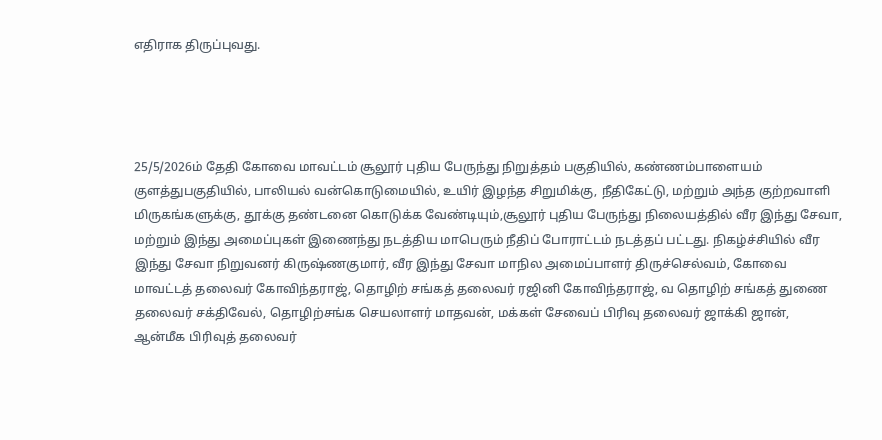எதிராக திருப்புவது.




25/5/2026ம் தேதி கோவை மாவட்டம் சூலூர் புதிய பேருந்து நிறுத்தம் பகுதியில், கண்ணம்பாளையம் குளத்துபகுதியில், பாலியல் வன்கொடுமையில், உயிர் இழந்த சிறுமிக்கு, நீதிகேட்டு, மற்றும் அந்த குற்றவாளி மிருகங்களுக்கு, தூக்கு தண்டனை கொடுக்க வேண்டியும்,சூலூர் புதிய பேருந்து நிலையத்தில் வீர இந்து சேவா, மற்றும் இந்து அமைப்புகள் இணைந்து நடத்திய மாபெரும் நீதிப் போராட்டம் நடத்தப் பட்டது. நிகழ்ச்சியில் வீர இந்து சேவா நிறுவனர் கிருஷ்ணகுமார், வீர இந்து சேவா மாநில அமைப்பாளர் திருச்செல்வம், கோவை மாவட்டத் தலைவர் கோவிந்தராஜ், தொழிற் சங்கத் தலைவர் ரஜினி கோவிந்தராஜ், வ தொழிற் சங்கத் துணை தலைவர் சக்திவேல், தொழிற்சங்க செயலாளர் மாதவன், மக்கள் சேவைப் பிரிவு தலைவர் ஜாக்கி ஜான், ஆன்மீக பிரிவுத் தலைவர்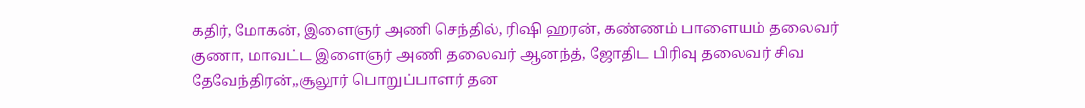கதிர், மோகன், இளைஞர் அணி செந்தில், ரிஷி ஹரன், கண்ணம் பாளையம் தலைவர் குணா, மாவட்ட இளைஞர் அணி தலைவர் ஆனந்த், ஜோதிட பிரிவு தலைவர் சிவ தேவேந்திரன்,,சூலூர் பொறுப்பாளர் தன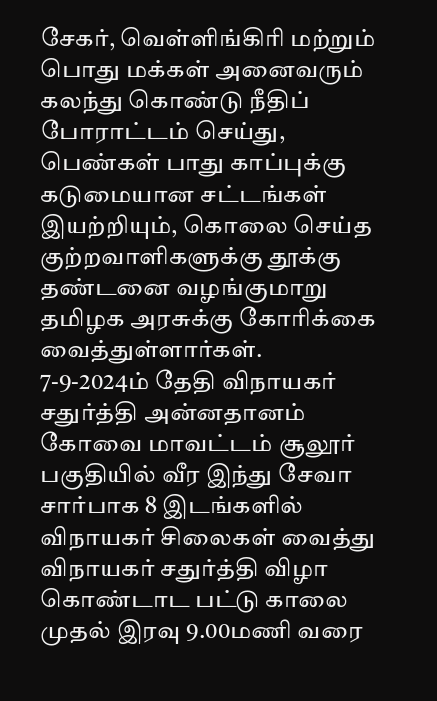சேகர், வெள்ளிங்கிரி மற்றும் பொது மக்கள் அனைவரும் கலந்து கொண்டு நீதிப் போராட்டம் செய்து, பெண்கள் பாது காப்புக்கு கடுமையான சட்டங்கள் இயற்றியும், கொலை செய்த குற்றவாளிகளுக்கு தூக்கு தண்டனை வழங்குமாறு தமிழக அரசுக்கு கோரிக்கை வைத்துள்ளார்கள்.
7-9-2024ம் தேதி விநாயகர் சதுர்த்தி அன்னதானம்
கோவை மாவட்டம் சூலூர் பகுதியில் வீர இந்து சேவா சார்பாக 8 இடங்களில் விநாயகர் சிலைகள் வைத்து விநாயகர் சதுர்த்தி விழா கொண்டாட பட்டு காலை முதல் இரவு 9.00மணி வரை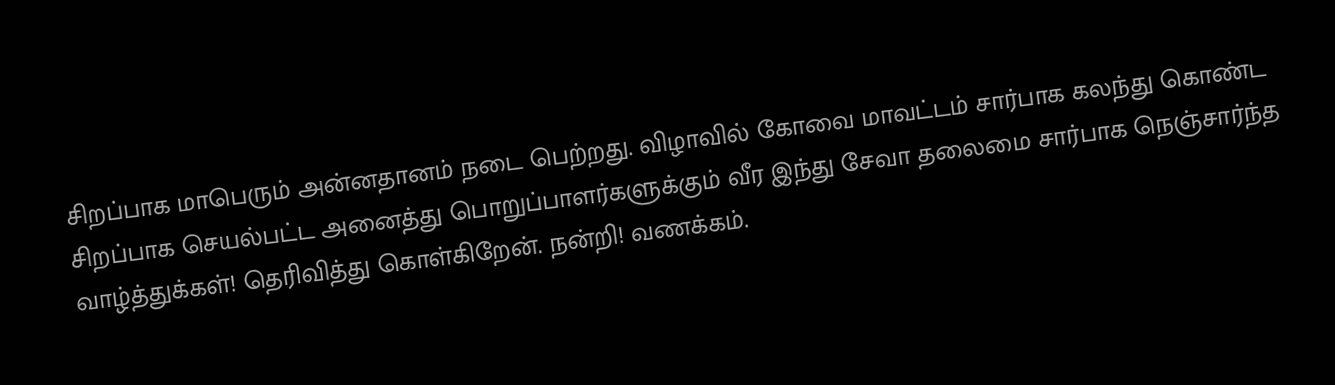சிறப்பாக மாபெரும் அன்னதானம் நடை பெற்றது. விழாவில் கோவை மாவட்டம் சார்பாக கலந்து கொண்ட சிறப்பாக செயல்பட்ட அனைத்து பொறுப்பாளர்களுக்கும் வீர இந்து சேவா தலைமை சார்பாக நெஞ்சார்ந்த வாழ்த்துக்கள்! தெரிவித்து கொள்கிறேன். நன்றி! வணக்கம்.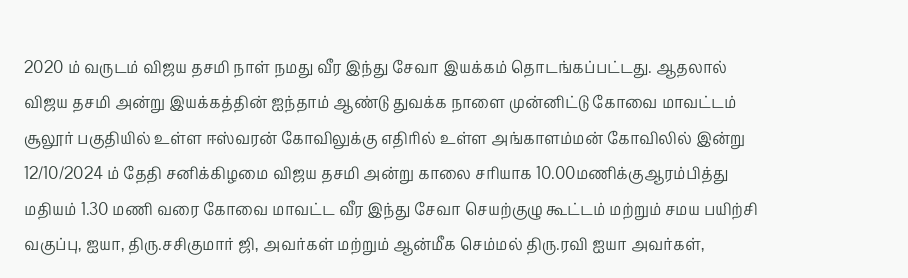2020 ம் வருடம் விஜய தசமி நாள் நமது வீர இந்து சேவா இயக்கம் தொடங்கப்பட்டது. ஆதலால் விஜய தசமி அன்று இயக்கத்தின் ஐந்தாம் ஆண்டு துவக்க நாளை முன்னிட்டு கோவை மாவட்டம் சூலூர் பகுதியில் உள்ள ஈஸ்வரன் கோவிலுக்கு எதிரில் உள்ள அங்காளம்மன் கோவிலில் இன்று 12/10/2024 ம் தேதி சனிக்கிழமை விஜய தசமி அன்று காலை சரியாக 10.00மணிக்குஆரம்பித்து மதியம் 1.30 மணி வரை கோவை மாவட்ட வீர இந்து சேவா செயற்குழு கூட்டம் மற்றும் சமய பயிற்சி வகுப்பு, ஐயா, திரு.சசிகுமார் ஜி, அவர்கள் மற்றும் ஆன்மீக செம்மல் திரு.ரவி ஐயா அவர்கள்,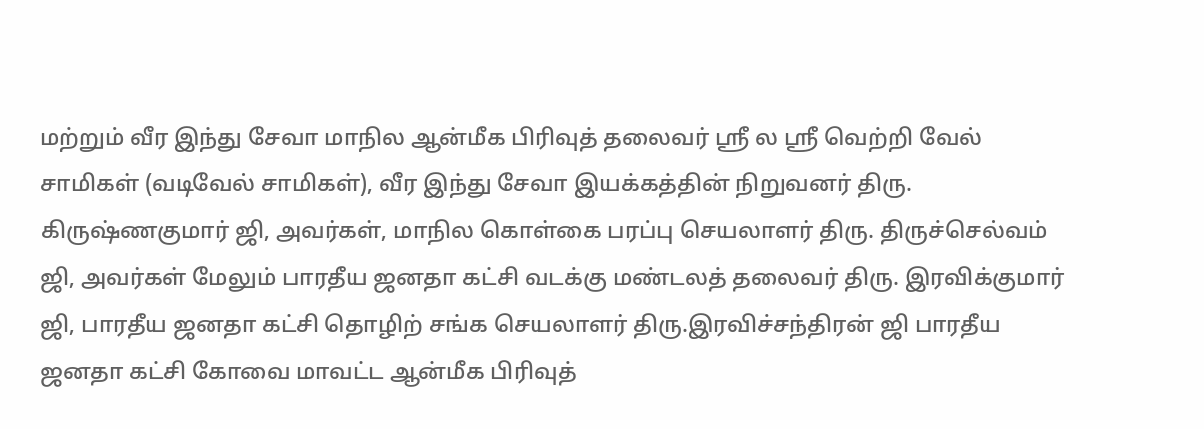மற்றும் வீர இந்து சேவா மாநில ஆன்மீக பிரிவுத் தலைவர் ஸ்ரீ ல ஸ்ரீ வெற்றி வேல் சாமிகள் (வடிவேல் சாமிகள்), வீர இந்து சேவா இயக்கத்தின் நிறுவனர் திரு. கிருஷ்ணகுமார் ஜி, அவர்கள், மாநில கொள்கை பரப்பு செயலாளர் திரு. திருச்செல்வம் ஜி, அவர்கள் மேலும் பாரதீய ஜனதா கட்சி வடக்கு மண்டலத் தலைவர் திரு. இரவிக்குமார் ஜி, பாரதீய ஜனதா கட்சி தொழிற் சங்க செயலாளர் திரு.இரவிச்சந்திரன் ஜி பாரதீய ஜனதா கட்சி கோவை மாவட்ட ஆன்மீக பிரிவுத்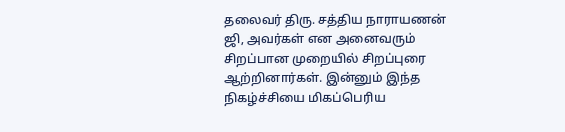தலைவர் திரு. சத்திய நாராயணன் ஜி, அவர்கள் என அனைவரும் சிறப்பான முறையில் சிறப்புரை ஆற்றினார்கள். இன்னும் இந்த நிகழ்ச்சியை மிகப்பெரிய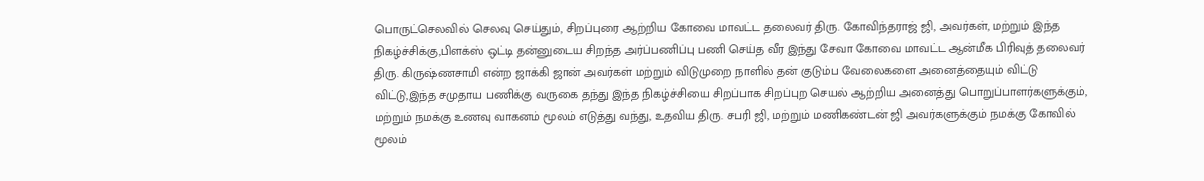பொருட்செலவில் செலவு செய்தும், சிறப்புரை ஆற்றிய கோவை மாவட்ட தலைவர் திரு. கோவிந்தராஜ் ஜி, அவர்கள், மற்றும் இந்த நிகழ்ச்சிக்கு,பிளக்ஸ் ஒட்டி தன்னுடைய சிறந்த அர்ப்பணிப்பு பணி செய்த வீர இந்து சேவா கோவை மாவட்ட ஆன்மீக பிரிவுத் தலைவர் திரு. கிருஷ்ணசாமி என்ற ஜாக்கி ஜான் அவர்கள் மற்றும் விடுமுறை நாளில் தன் குடும்ப வேலைகளை அனைத்தையும் விட்டு விட்டு,இந்த சமுதாய பணிக்கு வருகை தந்து இந்த நிகழ்ச்சியை சிறப்பாக சிறப்புற செயல் ஆற்றிய அனைத்து பொறுப்பாளர்களுக்கும், மற்றும் நமக்கு உணவு வாகனம் மூலம் எடுத்து வந்து, உதவிய திரு. சபரி ஜி, மற்றும் மணிகண்டன் ஜி அவர்களுக்கும் நமக்கு கோவில் மூலம்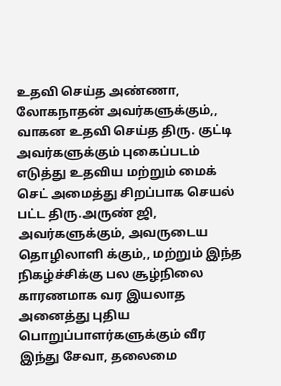உதவி செய்த அண்ணா, லோகநாதன் அவர்களுக்கும்,, வாகன உதவி செய்த திரு. குட்டி அவர்களுக்கும் புகைப்படம் எடுத்து உதவிய மற்றும் மைக் செட் அமைத்து சிறப்பாக செயல் பட்ட திரு.அருண் ஜி, அவர்களுக்கும், அவருடைய தொழிலாளி க்கும்,, மற்றும் இந்த நிகழ்ச்சிக்கு பல சூழ்நிலை காரணமாக வர இயலாத அனைத்து புதிய பொறுப்பாளர்களுக்கும் வீர இந்து சேவா, தலைமை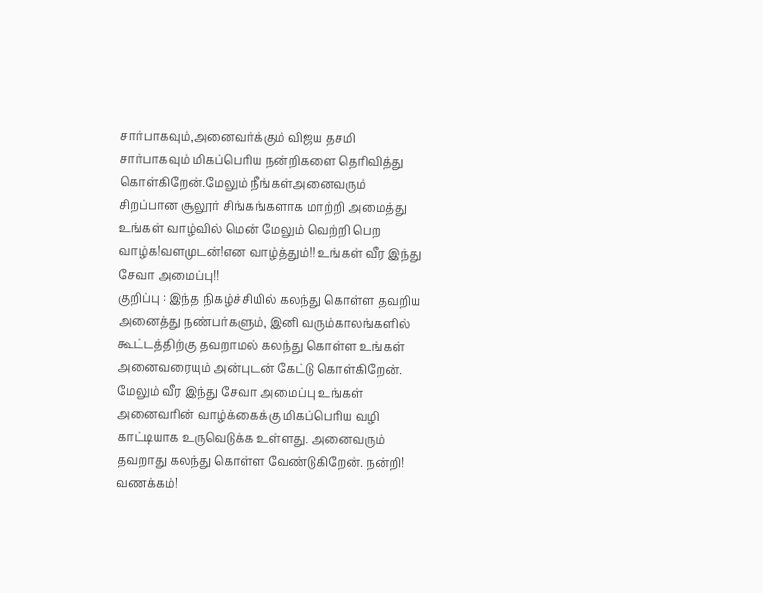சார்பாகவும்,அனைவர்க்கும் விஜய தசமி சார்பாகவும் மிகப்பெரிய நன்றிகளை தெரிவித்து கொள்கிறேன்.மேலும் நீங்கள்அனைவரும் சிறப்பான சூலூர் சிங்கங்களாக மாற்றி அமைத்து உங்கள் வாழ்வில் மென் மேலும் வெற்றி பெற வாழ்க!வளமுடன்!என வாழ்த்தும்!! உங்கள் வீர இந்து சேவா அமைப்பு!!
குறிப்பு : இந்த நிகழ்ச்சியில் கலந்து கொள்ள தவறிய அனைத்து நண்பர்களும், இனி வரும்காலங்களில் கூட்டத்திற்கு தவறாமல் கலந்து கொள்ள உங்கள் அனைவரையும் அன்புடன் கேட்டு கொள்கிறேன். மேலும் வீர இந்து சேவா அமைப்பு உங்கள் அனைவரின் வாழ்க்கைக்கு மிகப்பெரிய வழி காட்டியாக உருவெடுக்க உள்ளது. அனைவரும் தவறாது கலந்து கொள்ள வேண்டுகிறேன். நன்றி! வணக்கம்!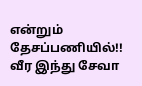என்றும் தேசப்பணியில்!!
வீர இந்து சேவா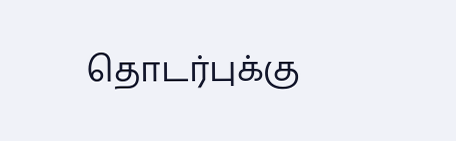தொடர்புக்கு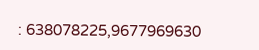: 638078225,9677969630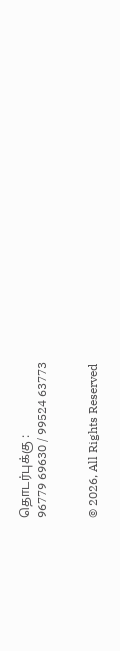தொடர்புக்கு :
96779 69630 / 99524 63773


© 2026, All Rights Reserved